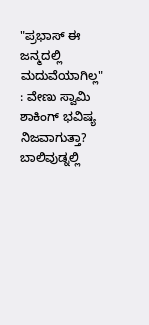"ಪ್ರಭಾಸ್ ಈ ಜನ್ಮದಲ್ಲಿ ಮದುವೆಯಾಗಿಲ್ಲ" : ವೇಣು ಸ್ವಾಮಿ ಶಾಕಿಂಗ್ ಭವಿಷ್ಯ ನಿಜವಾಗುತ್ತಾ?
ಬಾಲಿವುಡ್ನಲ್ಲಿ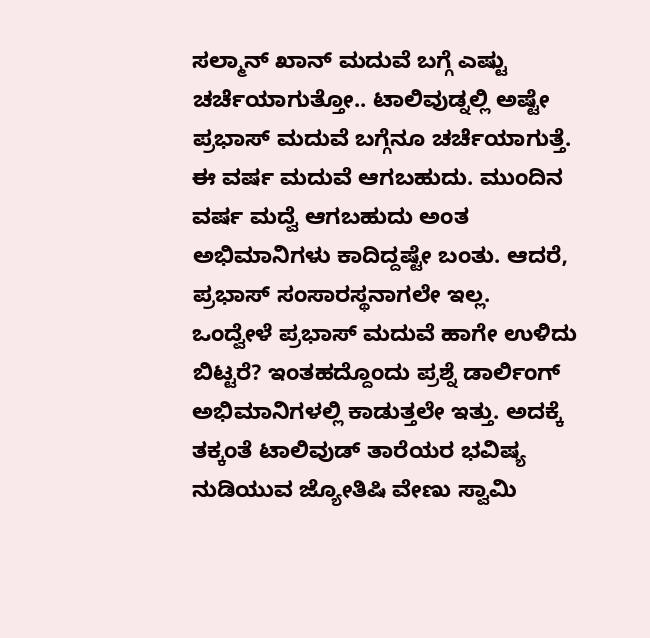ಸಲ್ಮಾನ್ ಖಾನ್ ಮದುವೆ ಬಗ್ಗೆ ಎಷ್ಟು ಚರ್ಚೆಯಾಗುತ್ತೋ.. ಟಾಲಿವುಡ್ನಲ್ಲಿ ಅಷ್ಟೇ ಪ್ರಭಾಸ್ ಮದುವೆ ಬಗ್ಗೆನೂ ಚರ್ಚೆಯಾಗುತ್ತೆ. ಈ ವರ್ಷ ಮದುವೆ ಆಗಬಹುದು. ಮುಂದಿನ ವರ್ಷ ಮದ್ವೆ ಆಗಬಹುದು ಅಂತ ಅಭಿಮಾನಿಗಳು ಕಾದಿದ್ದಷ್ಟೇ ಬಂತು. ಆದರೆ, ಪ್ರಭಾಸ್ ಸಂಸಾರಸ್ಥನಾಗಲೇ ಇಲ್ಲ.
ಒಂದ್ವೇಳೆ ಪ್ರಭಾಸ್ ಮದುವೆ ಹಾಗೇ ಉಳಿದು ಬಿಟ್ಟರೆ? ಇಂತಹದ್ದೊಂದು ಪ್ರಶ್ನೆ ಡಾರ್ಲಿಂಗ್ ಅಭಿಮಾನಿಗಳಲ್ಲಿ ಕಾಡುತ್ತಲೇ ಇತ್ತು. ಅದಕ್ಕೆ ತಕ್ಕಂತೆ ಟಾಲಿವುಡ್ ತಾರೆಯರ ಭವಿಷ್ಯ ನುಡಿಯುವ ಜ್ಯೋತಿಷಿ ವೇಣು ಸ್ವಾಮಿ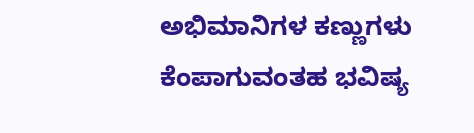ಅಭಿಮಾನಿಗಳ ಕಣ್ಣುಗಳು ಕೆಂಪಾಗುವಂತಹ ಭವಿಷ್ಯ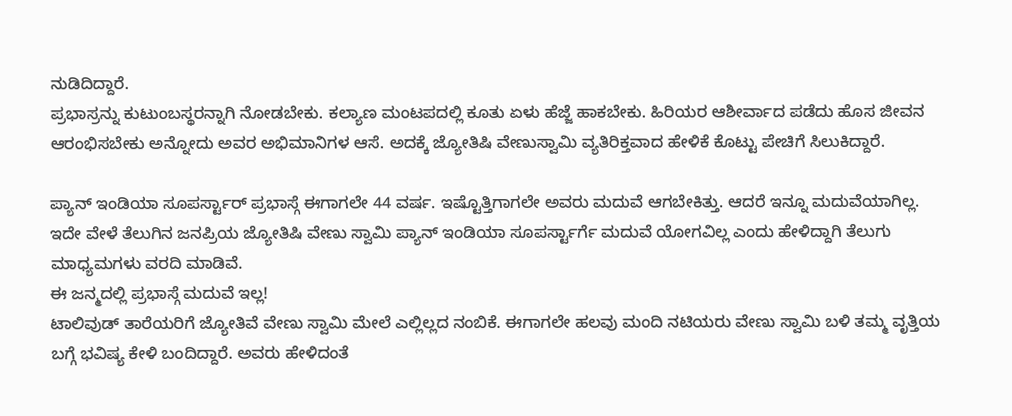ನುಡಿದಿದ್ದಾರೆ.
ಪ್ರಭಾಸ್ರನ್ನು ಕುಟುಂಬಸ್ಥರನ್ನಾಗಿ ನೋಡಬೇಕು. ಕಲ್ಯಾಣ ಮಂಟಪದಲ್ಲಿ ಕೂತು ಏಳು ಹೆಜ್ಜೆ ಹಾಕಬೇಕು. ಹಿರಿಯರ ಆಶೀರ್ವಾದ ಪಡೆದು ಹೊಸ ಜೀವನ ಆರಂಭಿಸಬೇಕು ಅನ್ನೋದು ಅವರ ಅಭಿಮಾನಿಗಳ ಆಸೆ. ಅದಕ್ಕೆ ಜ್ಯೋತಿಷಿ ವೇಣುಸ್ವಾಮಿ ವ್ಯತಿರಿಕ್ತವಾದ ಹೇಳಿಕೆ ಕೊಟ್ಟು ಪೇಚಿಗೆ ಸಿಲುಕಿದ್ದಾರೆ.

ಪ್ಯಾನ್ ಇಂಡಿಯಾ ಸೂಪರ್ಸ್ಟಾರ್ ಪ್ರಭಾಸ್ಗೆ ಈಗಾಗಲೇ 44 ವರ್ಷ. ಇಷ್ಟೊತ್ತಿಗಾಗಲೇ ಅವರು ಮದುವೆ ಆಗಬೇಕಿತ್ತು. ಆದರೆ ಇನ್ನೂ ಮದುವೆಯಾಗಿಲ್ಲ. ಇದೇ ವೇಳೆ ತೆಲುಗಿನ ಜನಪ್ರಿಯ ಜ್ಯೋತಿಷಿ ವೇಣು ಸ್ವಾಮಿ ಪ್ಯಾನ್ ಇಂಡಿಯಾ ಸೂಪರ್ಸ್ಟಾರ್ಗೆ ಮದುವೆ ಯೋಗವಿಲ್ಲ ಎಂದು ಹೇಳಿದ್ದಾಗಿ ತೆಲುಗು ಮಾಧ್ಯಮಗಳು ವರದಿ ಮಾಡಿವೆ.
ಈ ಜನ್ಮದಲ್ಲಿ ಪ್ರಭಾಸ್ಗೆ ಮದುವೆ ಇಲ್ಲ!
ಟಾಲಿವುಡ್ ತಾರೆಯರಿಗೆ ಜ್ಯೋತಿವೆ ವೇಣು ಸ್ವಾಮಿ ಮೇಲೆ ಎಲ್ಲಿಲ್ಲದ ನಂಬಿಕೆ. ಈಗಾಗಲೇ ಹಲವು ಮಂದಿ ನಟಿಯರು ವೇಣು ಸ್ವಾಮಿ ಬಳಿ ತಮ್ಮ ವೃತ್ತಿಯ ಬಗ್ಗೆ ಭವಿಷ್ಯ ಕೇಳಿ ಬಂದಿದ್ದಾರೆ. ಅವರು ಹೇಳಿದಂತೆ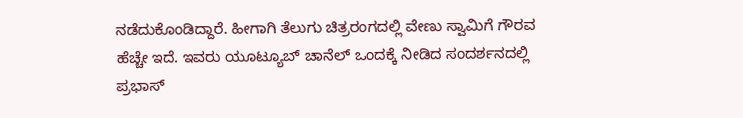ನಡೆದುಕೊಂಡಿದ್ದಾರೆ. ಹೀಗಾಗಿ ತೆಲುಗು ಚಿತ್ರರಂಗದಲ್ಲಿ ವೇಣು ಸ್ವಾಮಿಗೆ ಗೌರವ ಹೆಚ್ಚೇ ಇದೆ. ಇವರು ಯೂಟ್ಯೂಬ್ ಚಾನೆಲ್ ಒಂದಕ್ಕೆ ನೀಡಿದ ಸಂದರ್ಶನದಲ್ಲಿ ಪ್ರಭಾಸ್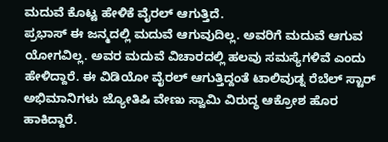ಮದುವೆ ಕೊಟ್ಟ ಹೇಳಿಕೆ ವೈರಲ್ ಆಗುತ್ತಿದೆ.
ಪ್ರಭಾಸ್ ಈ ಜನ್ಮದಲ್ಲಿ ಮದುವೆ ಆಗುವುದಿಲ್ಲ. ಅವರಿಗೆ ಮದುವೆ ಆಗುವ ಯೋಗವಿಲ್ಲ. ಅವರ ಮದುವೆ ವಿಚಾರದಲ್ಲಿ ಹಲವು ಸಮಸ್ಯೆಗಳಿವೆ ಎಂದು ಹೇಳಿದ್ದಾರೆ. ಈ ವಿಡಿಯೋ ವೈರಲ್ ಆಗುತ್ತಿದ್ದಂತೆ ಟಾಲಿವುಡ್ನ ರೆಬೆಲ್ ಸ್ಟಾರ್ ಅಭಿಮಾನಿಗಳು ಜ್ಯೋತಿಷಿ ವೇಣು ಸ್ವಾಮಿ ವಿರುದ್ಧ ಆಕ್ರೋಶ ಹೊರ ಹಾಕಿದ್ದಾರೆ.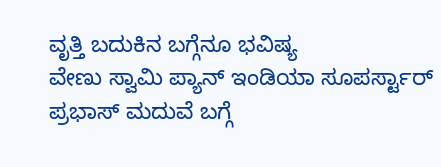ವೃತ್ತಿ ಬದುಕಿನ ಬಗ್ಗೆನೂ ಭವಿಷ್ಯ
ವೇಣು ಸ್ವಾಮಿ ಪ್ಯಾನ್ ಇಂಡಿಯಾ ಸೂಪರ್ಸ್ಟಾರ್ ಪ್ರಭಾಸ್ ಮದುವೆ ಬಗ್ಗೆ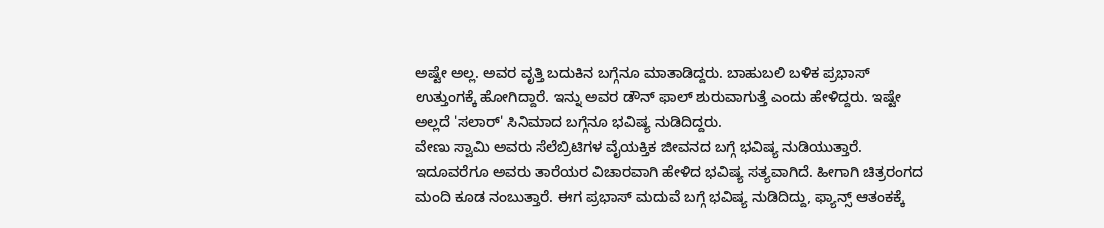ಅಷ್ಟೇ ಅಲ್ಲ. ಅವರ ವೃತ್ತಿ ಬದುಕಿನ ಬಗ್ಗೆನೂ ಮಾತಾಡಿದ್ದರು. ಬಾಹುಬಲಿ ಬಳಿಕ ಪ್ರಭಾಸ್ ಉತ್ತುಂಗಕ್ಕೆ ಹೋಗಿದ್ದಾರೆ. ಇನ್ನು ಅವರ ಡೌನ್ ಫಾಲ್ ಶುರುವಾಗುತ್ತೆ ಎಂದು ಹೇಳಿದ್ದರು. ಇಷ್ಟೇ ಅಲ್ಲದೆ 'ಸಲಾರ್' ಸಿನಿಮಾದ ಬಗ್ಗೆನೂ ಭವಿಷ್ಯ ನುಡಿದಿದ್ದರು.
ವೇಣು ಸ್ವಾಮಿ ಅವರು ಸೆಲೆಬ್ರಿಟಿಗಳ ವೈಯಕ್ತಿಕ ಜೀವನದ ಬಗ್ಗೆ ಭವಿಷ್ಯ ನುಡಿಯುತ್ತಾರೆ. ಇದೂವರೆಗೂ ಅವರು ತಾರೆಯರ ವಿಚಾರವಾಗಿ ಹೇಳಿದ ಭವಿಷ್ಯ ಸತ್ಯವಾಗಿದೆ. ಹೀಗಾಗಿ ಚಿತ್ರರಂಗದ ಮಂದಿ ಕೂಡ ನಂಬುತ್ತಾರೆ. ಈಗ ಪ್ರಭಾಸ್ ಮದುವೆ ಬಗ್ಗೆ ಭವಿಷ್ಯ ನುಡಿದಿದ್ದು, ಫ್ಯಾನ್ಸ್ ಆತಂಕಕ್ಕೆ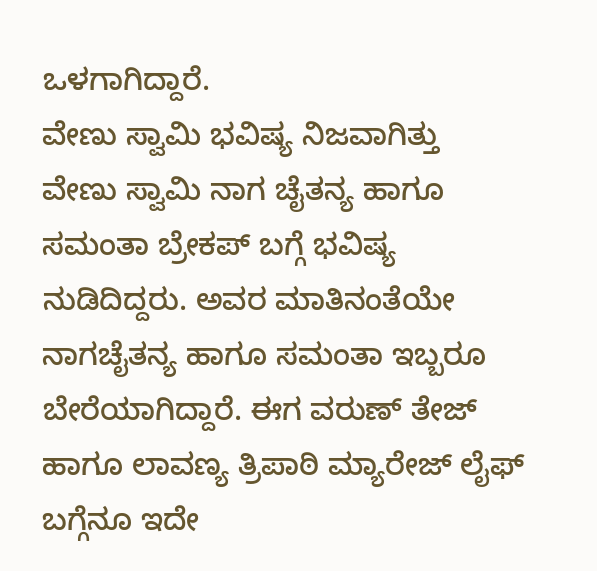ಒಳಗಾಗಿದ್ದಾರೆ.
ವೇಣು ಸ್ವಾಮಿ ಭವಿಷ್ಯ ನಿಜವಾಗಿತ್ತು
ವೇಣು ಸ್ವಾಮಿ ನಾಗ ಚೈತನ್ಯ ಹಾಗೂ ಸಮಂತಾ ಬ್ರೇಕಪ್ ಬಗ್ಗೆ ಭವಿಷ್ಯ ನುಡಿದಿದ್ದರು. ಅವರ ಮಾತಿನಂತೆಯೇ ನಾಗಚೈತನ್ಯ ಹಾಗೂ ಸಮಂತಾ ಇಬ್ಬರೂ ಬೇರೆಯಾಗಿದ್ದಾರೆ. ಈಗ ವರುಣ್ ತೇಜ್ ಹಾಗೂ ಲಾವಣ್ಯ ತ್ರಿಪಾಠಿ ಮ್ಯಾರೇಜ್ ಲೈಫ್ ಬಗ್ಗೆನೂ ಇದೇ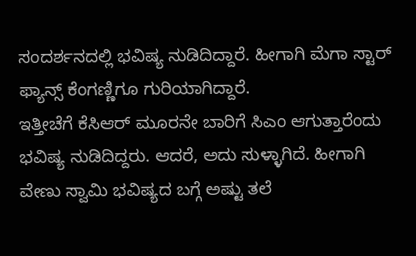ಸಂದರ್ಶನದಲ್ಲಿ ಭವಿಷ್ಯ ನುಡಿದಿದ್ದಾರೆ. ಹೀಗಾಗಿ ಮೆಗಾ ಸ್ಟಾರ್ ಫ್ಯಾನ್ಸ್ ಕೆಂಗಣ್ಣಿಗೂ ಗುರಿಯಾಗಿದ್ದಾರೆ.
ಇತ್ತೀಚೆಗೆ ಕೆಸಿಆರ್ ಮೂರನೇ ಬಾರಿಗೆ ಸಿಎಂ ಆಗುತ್ತಾರೆಂದು ಭವಿಷ್ಯ ನುಡಿದಿದ್ದರು. ಆದರೆ, ಅದು ಸುಳ್ಳಾಗಿದೆ. ಹೀಗಾಗಿ ವೇಣು ಸ್ವಾಮಿ ಭವಿಷ್ಯದ ಬಗ್ಗೆ ಅಷ್ಟು ತಲೆ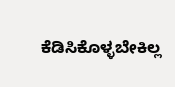ಕೆಡಿಸಿಕೊಳ್ಳಬೇಕಿಲ್ಲ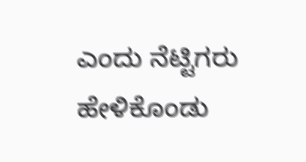ಎಂದು ನೆಟ್ಟಿಗರು ಹೇಳಿಕೊಂಡು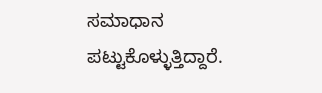ಸಮಾಧಾನ ಪಟ್ಟುಕೊಳ್ಳುತ್ತಿದ್ದಾರೆ.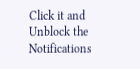Click it and Unblock the Notifications